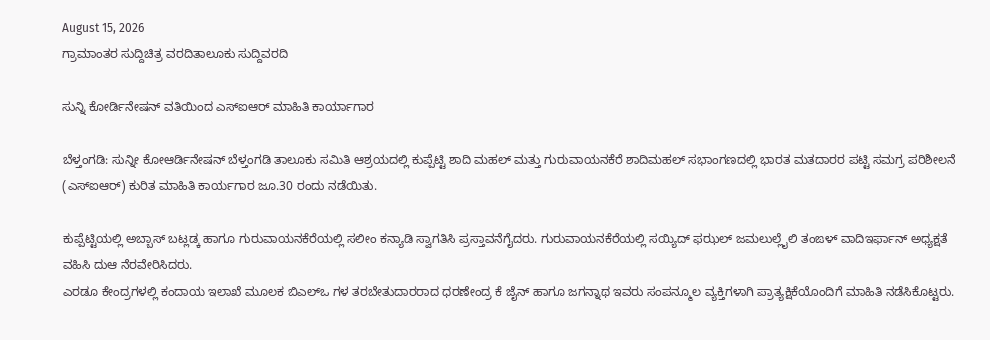August 15, 2026
ಗ್ರಾಮಾಂತರ ಸುದ್ದಿಚಿತ್ರ ವರದಿತಾಲೂಕು ಸುದ್ದಿವರದಿ

ಸುನ್ನಿ ಕೋರ್ಡಿನೇಷನ್ ವತಿಯಿಂದ ಎಸ್‌ಐಆರ್ ಮಾಹಿತಿ ಕಾರ್ಯಾಗಾರ

ಬೆಳ್ತಂಗಡಿ: ಸುನ್ನೀ ಕೋಆರ್ಡಿನೇಷನ್ ಬೆಳ್ತಂಗಡಿ ತಾಲೂಕು ಸಮಿತಿ ಆಶ್ರಯದಲ್ಲಿ ಕುಪ್ಪೆಟ್ಟಿ ಶಾದಿ ಮಹಲ್ ಮತ್ತು ಗುರುವಾಯನಕೆರೆ ಶಾದಿಮಹಲ್ ಸಭಾಂಗಣದಲ್ಲಿ ಭಾರತ ಮತದಾರರ ಪಟ್ಟಿ ಸಮಗ್ರ ಪರಿಶೀಲನೆ (ಎಸ್‌ಐಆರ್) ಕುರಿತ ಮಾಹಿತಿ ಕಾರ್ಯಗಾರ ಜೂ.30 ರಂದು ನಡೆಯಿತು.

ಕುಪ್ಪೆಟ್ಟಿಯಲ್ಲಿ ಅಬ್ಬಾಸ್ ಬಟ್ಲಡ್ಕ ಹಾಗೂ ಗುರುವಾಯನಕೆರೆಯಲ್ಲಿ ಸಲೀಂ ಕನ್ಯಾಡಿ ಸ್ವಾಗತಿಸಿ ಪ್ರಸ್ತಾವನೆಗೈದರು. ಗುರುವಾಯನಕೆರೆಯಲ್ಲಿ ಸಯ್ಯಿದ್ ಫಝಲ್ ಜಮಲುಲ್ಲೈಲಿ ತಂಙಳ್ ವಾದಿ‌ಇರ್ಫಾನ್ ಅಧ್ಯಕ್ಷತೆ ವಹಿಸಿ ದುಆ ನೆರವೇರಿಸಿದರು.
ಎರಡೂ ಕೇಂದ್ರಗಳಲ್ಲಿ ಕಂದಾಯ ಇಲಾಖೆ ಮೂಲಕ ಬಿಎಲ್‌ಒ ಗಳ ತರಬೇತುದಾರರಾದ ಧರಣೇಂದ್ರ ಕೆ ಜೈನ್ ಹಾಗೂ ಜಗನ್ನಾಥ ಇವರು ಸಂಪನ್ಮೂಲ ವ್ಯಕ್ತಿಗಳಾಗಿ ಪ್ರಾತ್ಯಕ್ಷಿಕೆಯೊಂದಿಗೆ ಮಾಹಿತಿ ನಡೆಸಿಕೊಟ್ಟರು.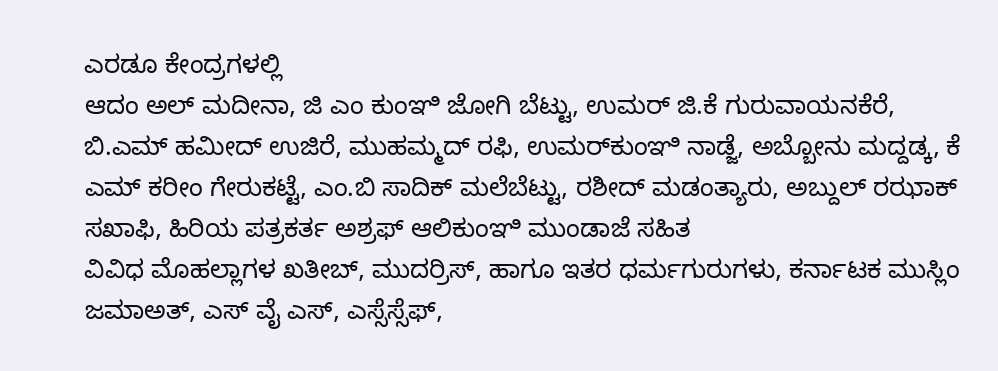ಎರಡೂ ಕೇಂದ್ರಗಳಲ್ಲಿ
ಆದಂ ಅಲ್ ಮದೀನಾ, ಜಿ ಎಂ ಕುಂಞಿ ಜೋಗಿ ಬೆಟ್ಟು, ಉಮರ್ ಜಿ.ಕೆ ಗುರುವಾಯನಕೆರೆ, ಬಿ.ಎಮ್ ಹಮೀದ್ ಉಜಿರೆ, ಮುಹಮ್ಮದ್ ರಫಿ, ಉಮರ್‌ಕುಂಞಿ ನಾಡ್ಜೆ, ಅಬ್ಬೋನು ಮದ್ದಡ್ಕ, ಕೆ ಎಮ್ ಕರೀಂ ಗೇರುಕಟ್ಟೆ, ಎಂ.ಬಿ ಸಾದಿಕ್ ಮಲೆಬೆಟ್ಟು, ರಶೀದ್ ಮಡಂತ್ಯಾರು, ಅಬ್ದುಲ್ ರಝಾಕ್ ಸಖಾಫಿ, ಹಿರಿಯ ಪತ್ರಕರ್ತ ಅಶ್ರಫ್ ಆಲಿಕುಂಞಿ ಮುಂಡಾಜೆ ಸಹಿತ
ವಿವಿಧ ಮೊಹಲ್ಲಾಗಳ ಖತೀಬ್, ಮುದರ್ರಿಸ್, ಹಾಗೂ ಇತರ ಧರ್ಮಗುರುಗಳು, ಕರ್ನಾಟಕ ಮುಸ್ಲಿಂ ಜಮಾಅತ್, ಎಸ್ ವೈ ಎಸ್, ಎಸ್ಸೆಸ್ಸೆಫ್,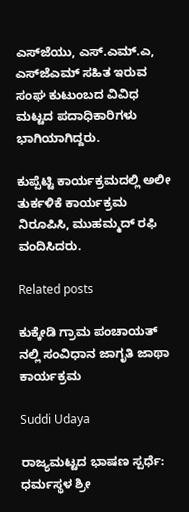ಎಸ್‌ಜೆಯು, ಎಸ್.ಎಮ್.ಎ, ಎಸ್‌ಜೆಎಮ್ ಸಹಿತ ಇರುವ ಸಂಘ ಕುಟುಂಬದ ವಿವಿಧ ಮಟ್ಟದ ಪದಾಧಿಕಾರಿಗಳು ಭಾಗಿಯಾಗಿದ್ದರು.

ಕುಪ್ಪೆಟ್ಟಿ‌ ಕಾರ್ಯಕ್ರಮದಲ್ಲಿ ಅಲೀ ತುರ್ಕಳಿಕೆ ಕಾರ್ಯಕ್ರಮ‌ ನಿರೂಪಿಸಿ, ಮುಹಮ್ಮದ್ ರಫಿ ವಂದಿಸಿದರು.

Related posts

ಕುಕ್ಕೇಡಿ ಗ್ರಾಮ ಪಂಚಾಯತ್ ನಲ್ಲಿ ಸಂವಿಧಾನ ಜಾಗೃತಿ ಜಾಥಾ ಕಾರ್ಯಕ್ರಮ

Suddi Udaya

ರಾಜ್ಯಮಟ್ಟದ ಭಾಷಣ ಸ್ಪರ್ಧೆ: ಧರ್ಮಸ್ಥಳ ಶ್ರೀ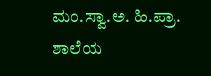ಮಂ.ಸ್ವಾ.ಅ. ಹಿ.ಪ್ರಾ. ಶಾಲೆಯ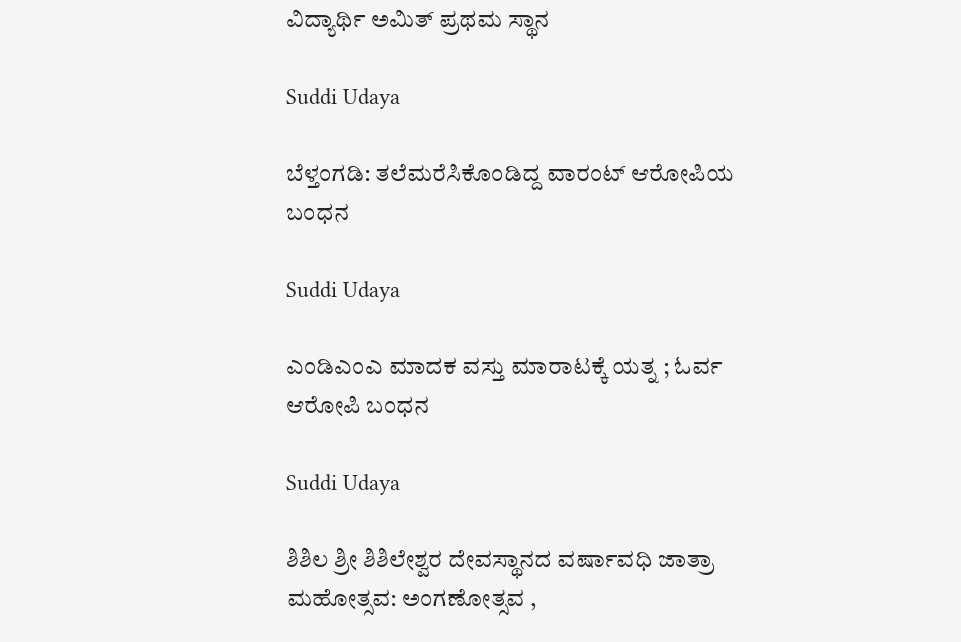ವಿದ್ಯಾರ್ಥಿ ಅಮಿತ್ ಪ್ರಥಮ ಸ್ಥಾನ

Suddi Udaya

ಬೆಳ್ತಂಗಡಿ: ತಲೆಮರೆಸಿಕೊಂಡಿದ್ದ ವಾರಂಟ್ ಆರೋಪಿಯ ಬಂಧನ

Suddi Udaya

ಎಂಡಿಎಂಎ ಮಾದಕ ವಸ್ತು ಮಾರಾಟಕ್ಕೆ ಯತ್ನ ; ಓರ್ವ ಆರೋಪಿ ಬಂಧನ

Suddi Udaya

ಶಿಶಿಲ ಶ್ರೀ ಶಿಶಿಲೇಶ್ವರ ದೇವಸ್ಥಾನದ ವರ್ಷಾವಧಿ ಜಾತ್ರಾ ಮಹೋತ್ಸವ: ಅಂಗಣೋತ್ಸವ ,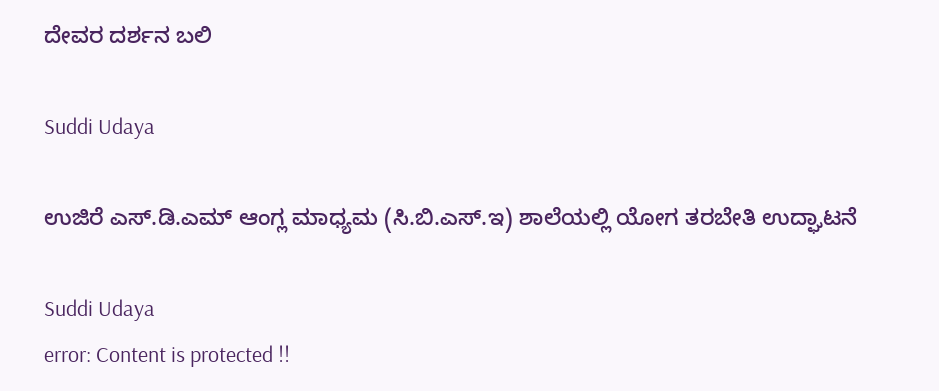ದೇವರ ದರ್ಶನ ಬಲಿ

Suddi Udaya

ಉಜಿರೆ ಎಸ್.ಡಿ.ಎಮ್ ಆಂಗ್ಲ ಮಾಧ್ಯಮ (ಸಿ.ಬಿ.ಎಸ್‌.ಇ) ಶಾಲೆಯಲ್ಲಿ ಯೋಗ ತರಬೇತಿ ಉದ್ಘಾಟನೆ

Suddi Udaya
error: Content is protected !!